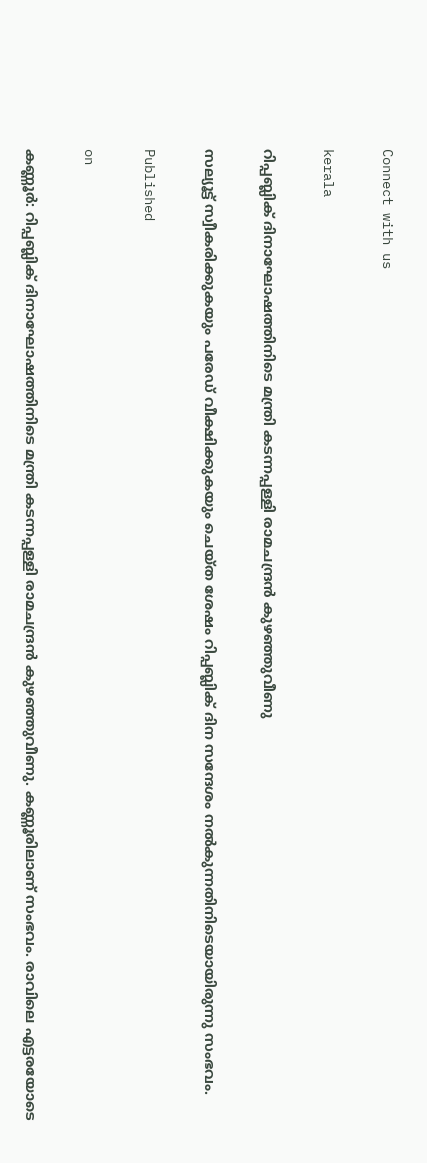Connect with us

kerala

റിപ്പബ്ലിക് ദിനാഘോഷത്തിനിടെ മന്ത്രി കടന്നപ്പള്ളി രാമചന്ദ്രന്‍ കുഴഞ്ഞുവീണു

സല്യൂട്ട് സ്വീകരിക്കുകയും പരേഡ് വീക്ഷിക്കുകയും ചെയ്ത ശേഷം റിപ്പബ്ലിക് ദിന സന്ദേശം നല്‍കുന്നതിനിടെയായിരുന്നു സംഭവം.

Published

on

കണ്ണൂര്‍: റിപ്പബ്ലിക് ദിനാഘോഷത്തിനിടെ മന്ത്രി കടന്നപ്പള്ളി രാമചന്ദ്രന്‍ കുഴഞ്ഞുവീണു. കണ്ണൂരിലാണ് സംഭവം. രാവിലെ എട്ടരയോടെ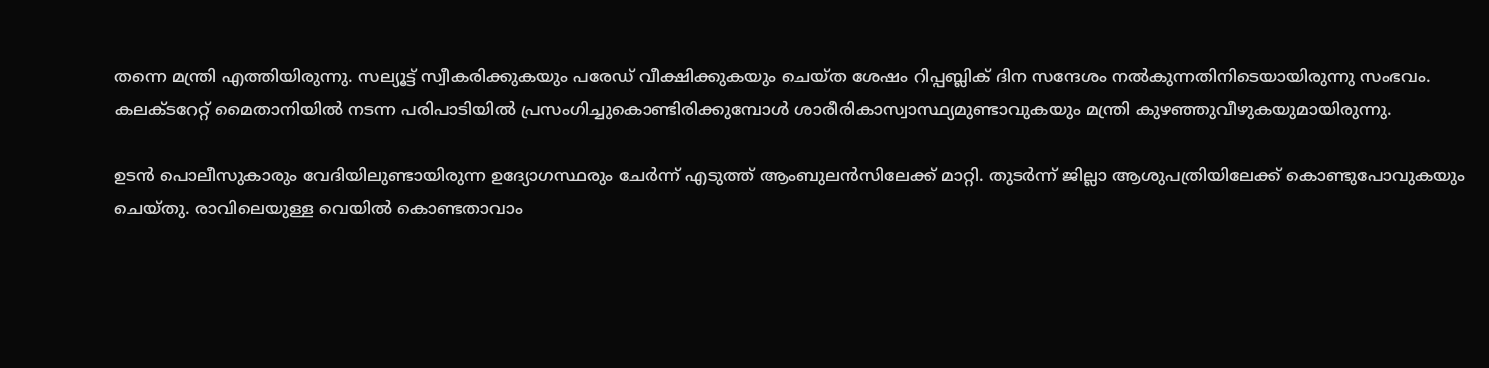തന്നെ മന്ത്രി എത്തിയിരുന്നു. സല്യൂട്ട് സ്വീകരിക്കുകയും പരേഡ് വീക്ഷിക്കുകയും ചെയ്ത ശേഷം റിപ്പബ്ലിക് ദിന സന്ദേശം നല്‍കുന്നതിനിടെയായിരുന്നു സംഭവം.
കലക്ടറേറ്റ് മൈതാനിയില്‍ നടന്ന പരിപാടിയില്‍ പ്രസംഗിച്ചുകൊണ്ടിരിക്കുമ്പോള്‍ ശാരീരികാസ്വാസ്ഥ്യമുണ്ടാവുകയും മന്ത്രി കുഴഞ്ഞുവീഴുകയുമായിരുന്നു.

ഉടന്‍ പൊലീസുകാരും വേദിയിലുണ്ടായിരുന്ന ഉദ്യോഗസ്ഥരും ചേര്‍ന്ന് എടുത്ത് ആംബുലന്‍സിലേക്ക് മാറ്റി. തുടര്‍ന്ന് ജില്ലാ ആശുപത്രിയിലേക്ക് കൊണ്ടുപോവുകയും ചെയ്തു. രാവിലെയുള്ള വെയില്‍ കൊണ്ടതാവാം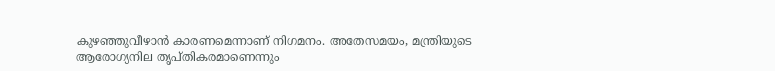കുഴഞ്ഞുവീഴാന്‍ കാരണമെന്നാണ് നിഗമനം. അതേസമയം, മന്ത്രിയുടെ ആരോഗ്യനില തൃപ്തികരമാണെന്നും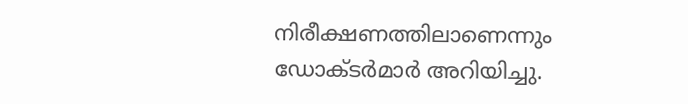നിരീക്ഷണത്തിലാണെന്നും ഡോക്ടര്‍മാര്‍ അറിയിച്ചു.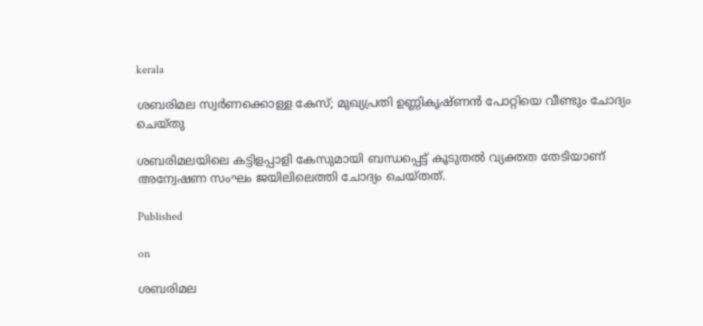kerala

ശബരിമല സ്വർണക്കൊള്ള കേസ്; മുഖ്യപ്രതി ഉണ്ണികൃഷ്ണൻ പോറ്റിയെ വീണ്ടും ചോദ്യം ചെയ്തു

ശബരിമലയിലെ കട്ടിളപ്പാളി കേസുമായി ബന്ധപ്പെട്ട് കൂടുതൽ വ്യക്തത തേടിയാണ് അന്വേഷണ സംഘം ജയിലിലെത്തി ചോദ്യം ചെയ്തത്.

Published

on

ശബരിമല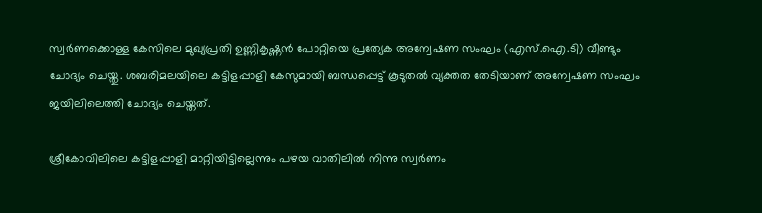സ്വർണക്കൊള്ള കേസിലെ മുഖ്യപ്രതി ഉണ്ണികൃഷ്ണൻ പോറ്റിയെ പ്രത്യേക അന്വേഷണ സംഘം (എസ്‌.ഐ‌.ടി) വീണ്ടും ചോദ്യം ചെയ്തു. ശബരിമലയിലെ കട്ടിളപ്പാളി കേസുമായി ബന്ധപ്പെട്ട് കൂടുതൽ വ്യക്തത തേടിയാണ് അന്വേഷണ സംഘം ജയിലിലെത്തി ചോദ്യം ചെയ്തത്.

ശ്രീകോവിലിലെ കട്ടിളപ്പാളി മാറ്റിയിട്ടില്ലെന്നും പഴയ വാതിലിൽ നിന്നു സ്വർണം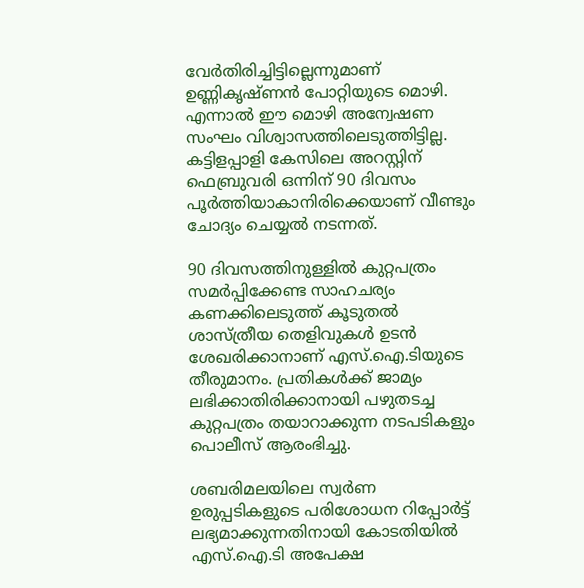വേർതിരിച്ചിട്ടില്ലെന്നുമാണ് ഉണ്ണികൃഷ്ണൻ പോറ്റിയുടെ മൊഴി. എന്നാൽ ഈ മൊഴി അന്വേഷണ സംഘം വിശ്വാസത്തിലെടുത്തിട്ടില്ല. കട്ടിളപ്പാളി കേസിലെ അറസ്റ്റിന് ഫെബ്രുവരി ഒന്നിന് 90 ദിവസം പൂർത്തിയാകാനിരിക്കെയാണ് വീണ്ടും ചോദ്യം ചെയ്യൽ നടന്നത്.

90 ദിവസത്തിനുള്ളിൽ കുറ്റപത്രം സമർപ്പിക്കേണ്ട സാഹചര്യം കണക്കിലെടുത്ത് കൂടുതൽ ശാസ്ത്രീയ തെളിവുകൾ ഉടൻ ശേഖരിക്കാനാണ് എസ്‌.ഐ‌.ടിയുടെ തീരുമാനം. പ്രതികൾക്ക് ജാമ്യം ലഭിക്കാതിരിക്കാനായി പഴുതടച്ച കുറ്റപത്രം തയാറാക്കുന്ന നടപടികളും പൊലീസ് ആരംഭിച്ചു.

ശബരിമലയിലെ സ്വർണ ഉരുപ്പടികളുടെ പരിശോധന റിപ്പോർട്ട് ലഭ്യമാക്കുന്നതിനായി കോടതിയിൽ എസ്‌.ഐ‌.ടി അപേക്ഷ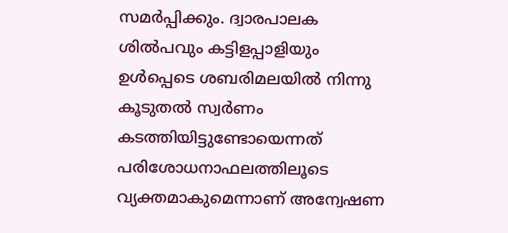സമർപ്പിക്കും. ദ്വാരപാലക ശിൽപവും കട്ടിളപ്പാളിയും ഉൾപ്പെടെ ശബരിമലയിൽ നിന്നു കൂടുതൽ സ്വർണം കടത്തിയിട്ടുണ്ടോയെന്നത് പരിശോധനാഫലത്തിലൂടെ വ്യക്തമാകുമെന്നാണ് അന്വേഷണ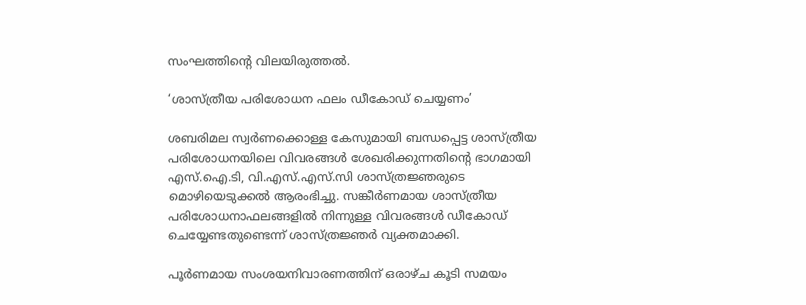സംഘത്തിന്റെ വിലയിരുത്തൽ.

‘ശാസ്ത്രീയ പരിശോധന ഫലം ഡീകോഡ് ചെയ്യണം’

ശബരിമല സ്വർണക്കൊള്ള കേസുമായി ബന്ധപ്പെട്ട ശാസ്ത്രീയ പരിശോധനയിലെ വിവരങ്ങൾ ശേഖരിക്കുന്നതിന്റെ ഭാഗമായി എസ്‌.ഐ‌.ടി, വി.എസ്.എസ്.സി ശാസ്ത്രജ്ഞരുടെ മൊഴിയെടുക്കൽ ആരംഭിച്ചു. സങ്കീർണമായ ശാസ്ത്രീയ പരിശോധനാഫലങ്ങളിൽ നിന്നുള്ള വിവരങ്ങൾ ഡീകോഡ് ചെയ്യേണ്ടതുണ്ടെന്ന് ശാസ്ത്രജ്ഞർ വ്യക്തമാക്കി.

പൂർണമായ സംശയനിവാരണത്തിന് ഒരാഴ്ച കൂടി സമയം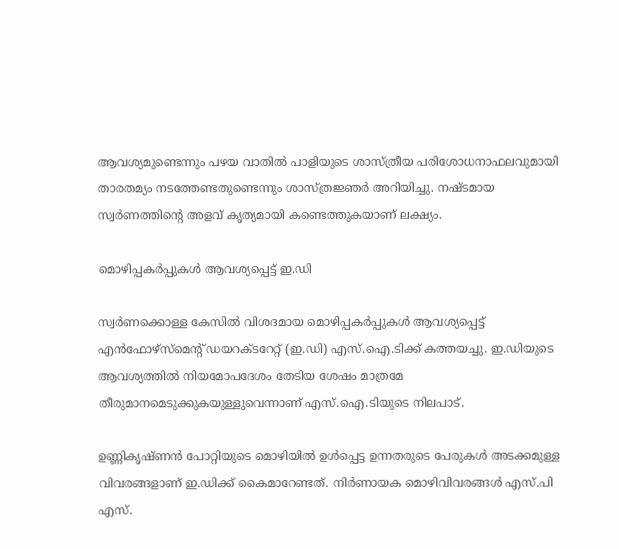ആവശ്യമുണ്ടെന്നും പഴയ വാതിൽ പാളിയുടെ ശാസ്ത്രീയ പരിശോധനാഫലവുമായി താരതമ്യം നടത്തേണ്ടതുണ്ടെന്നും ശാസ്ത്രജ്ഞർ അറിയിച്ചു. നഷ്ടമായ സ്വർണത്തിന്റെ അളവ് കൃത്യമായി കണ്ടെത്തുകയാണ് ലക്ഷ്യം.

മൊഴിപ്പകർപ്പുകൾ ആവശ്യപ്പെട്ട് ഇ.ഡി

സ്വർണക്കൊള്ള കേസിൽ വിശദമായ മൊഴിപ്പകർപ്പുകൾ ആവശ്യപ്പെട്ട് എൻഫോഴ്സ്മെന്റ് ഡയറക്ടറേറ്റ് (ഇ.ഡി) എസ്‌.ഐ‌.ടിക്ക് കത്തയച്ചു. ഇ.ഡിയുടെ ആവശ്യത്തിൽ നിയമോപദേശം തേടിയ ശേഷം മാത്രമേ തീരുമാനമെടുക്കുകയുള്ളുവെന്നാണ് എസ്‌.ഐ‌.ടിയുടെ നിലപാട്.

ഉണ്ണികൃഷ്ണൻ പോറ്റിയുടെ മൊഴിയിൽ ഉൾപ്പെട്ട ഉന്നതരുടെ പേരുകൾ അടക്കമുള്ള വിവരങ്ങളാണ് ഇ.ഡിക്ക് കൈമാറേണ്ടത്. നിർണായക മൊഴിവിവരങ്ങൾ എസ്.പി എസ്.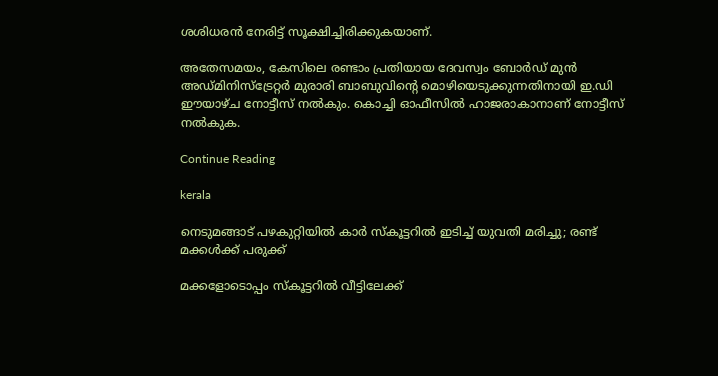ശശിധരൻ നേരിട്ട് സൂക്ഷിച്ചിരിക്കുകയാണ്.

അതേസമയം, കേസിലെ രണ്ടാം പ്രതിയായ ദേവസ്വം ബോർഡ് മുൻ അഡ്മിനിസ്ട്രേറ്റർ മുരാരി ബാബുവിന്റെ മൊഴിയെടുക്കുന്നതിനായി ഇ.ഡി ഈയാഴ്ച നോട്ടീസ് നൽകും. കൊച്ചി ഓഫീസിൽ ഹാജരാകാനാണ് നോട്ടീസ് നൽകുക.

Continue Reading

kerala

നെടുമങ്ങാട് പഴകുറ്റിയിൽ കാർ സ്കൂട്ടറിൽ ഇടിച്ച് യുവതി മരിച്ചു; രണ്ട് മക്കൾക്ക് പരുക്ക്

മക്കളോടൊപ്പം സ്കൂട്ടറിൽ വീട്ടിലേക്ക്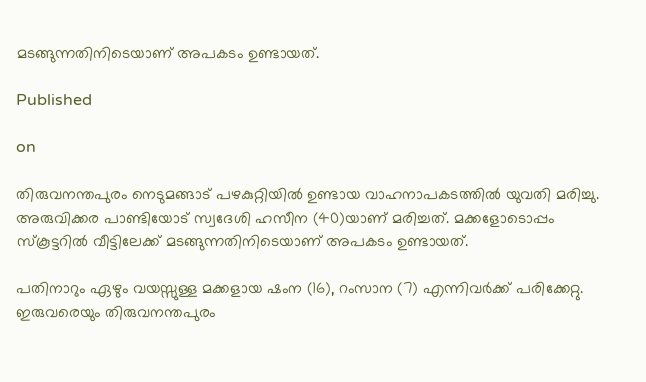മടങ്ങുന്നതിനിടെയാണ് അപകടം ഉണ്ടായത്.

Published

on

തിരുവനന്തപുരം നെടുമങ്ങാട് പഴകുറ്റിയിൽ ഉണ്ടായ വാഹനാപകടത്തിൽ യുവതി മരിച്ചു. അരുവിക്കര പാണ്ടിയോട് സ്വദേശി ഹസീന (40)യാണ് മരിച്ചത്. മക്കളോടൊപ്പം സ്കൂട്ടറിൽ വീട്ടിലേക്ക് മടങ്ങുന്നതിനിടെയാണ് അപകടം ഉണ്ടായത്.

പതിനാറും ഏഴും വയസ്സുള്ള മക്കളായ ഷംന (16), റംസാന (7) എന്നിവർക്ക് പരിക്കേറ്റു. ഇരുവരെയും തിരുവനന്തപുരം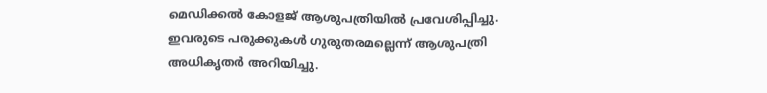മെഡിക്കൽ കോളജ് ആശുപത്രിയിൽ പ്രവേശിപ്പിച്ചു. ഇവരുടെ പരുക്കുകൾ ഗുരുതരമല്ലെന്ന് ആശുപത്രി അധികൃതർ അറിയിച്ചു.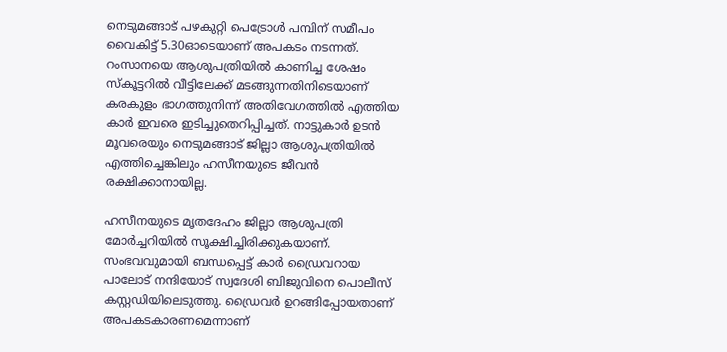നെടുമങ്ങാട് പഴകുറ്റി പെട്രോൾ പമ്പിന് സമീപം വൈകിട്ട് 5.30ഓടെയാണ് അപകടം നടന്നത്. റംസാനയെ ആശുപത്രിയിൽ കാണിച്ച ശേഷം സ്കൂട്ടറിൽ വീട്ടിലേക്ക് മടങ്ങുന്നതിനിടെയാണ് കരകുളം ഭാഗത്തുനിന്ന് അതിവേഗത്തിൽ എത്തിയ കാർ ഇവരെ ഇടിച്ചുതെറിപ്പിച്ചത്. നാട്ടുകാർ ഉടൻ മൂവരെയും നെടുമങ്ങാട് ജില്ലാ ആശുപത്രിയിൽ എത്തിച്ചെങ്കിലും ഹസീനയുടെ ജീവൻ രക്ഷിക്കാനായില്ല.

ഹസീനയുടെ മൃതദേഹം ജില്ലാ ആശുപത്രി മോർച്ചറിയിൽ സൂക്ഷിച്ചിരിക്കുകയാണ്. സംഭവവുമായി ബന്ധപ്പെട്ട് കാർ ഡ്രൈവറായ പാലോട് നന്ദിയോട് സ്വദേശി ബിജുവിനെ പൊലീസ് കസ്റ്റഡിയിലെടുത്തു. ഡ്രൈവർ ഉറങ്ങിപ്പോയതാണ് അപകടകാരണമെന്നാണ്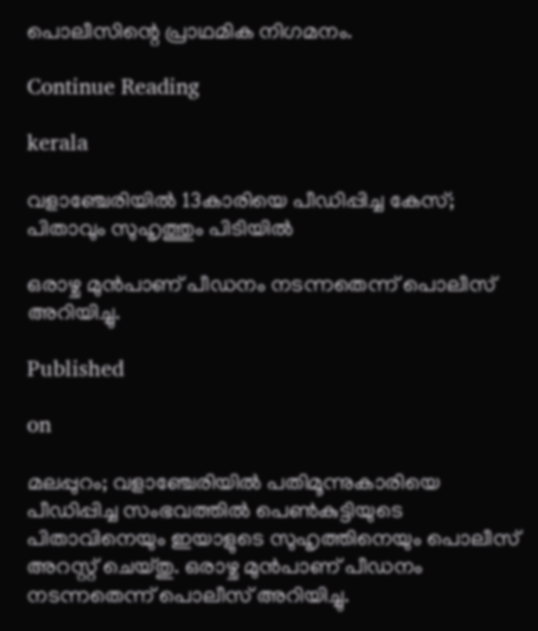പൊലീസിന്റെ പ്രാഥമിക നിഗമനം.

Continue Reading

kerala

വളാഞ്ചേരിയിൽ 13കാരിയെ പീഡിപ്പിച്ച കേസ്; പിതാവും സുഹൃത്തും പിടിയിൽ

ഒരാഴ്ച മുൻപാണ് പീഡനം നടന്നതെന്ന് പൊലീസ് അറിയിച്ചു.

Published

on

മലപ്പുറം; വളാഞ്ചേരിയിൽ പതിമൂന്നുകാരിയെ പീഡിപ്പിച്ച സംഭവത്തിൽ പെൺകുട്ടിയുടെ പിതാവിനെയും ഇയാളുടെ സുഹൃത്തിനെയും പൊലീസ് അറസ്റ്റ് ചെയ്തു. ഒരാഴ്ച മുൻപാണ് പീഡനം നടന്നതെന്ന് പൊലീസ് അറിയിച്ചു.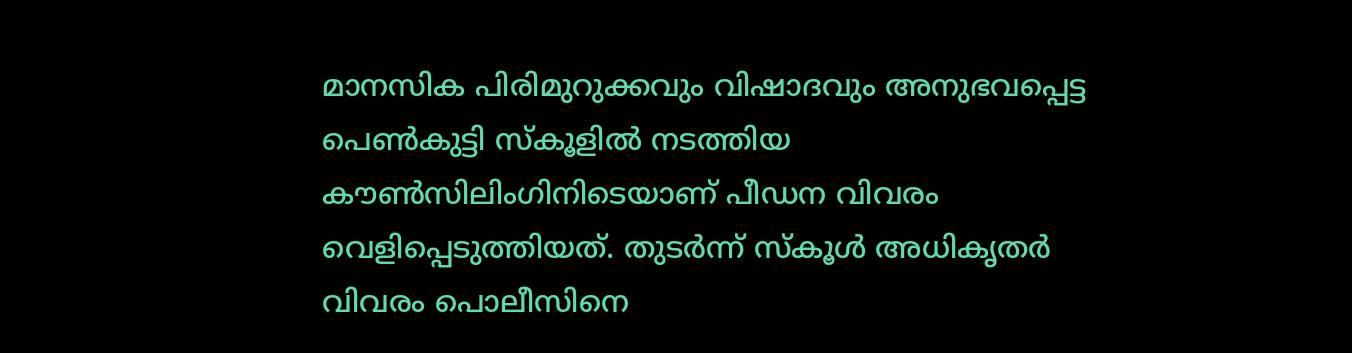മാനസിക പിരിമുറുക്കവും വിഷാദവും അനുഭവപ്പെട്ട പെൺകുട്ടി സ്കൂളിൽ നടത്തിയ കൗൺസിലിംഗിനിടെയാണ് പീഡന വിവരം വെളിപ്പെടുത്തിയത്. തുടർന്ന് സ്കൂൾ അധികൃതർ വിവരം പൊലീസിനെ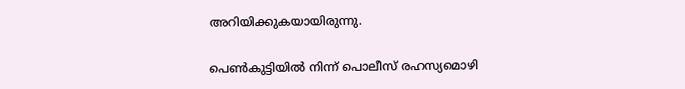അറിയിക്കുകയായിരുന്നു.

പെൺകുട്ടിയിൽ നിന്ന് പൊലീസ് രഹസ്യമൊഴി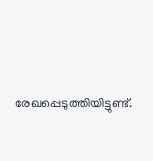രേഖപ്പെടുത്തിയിട്ടുണ്ട്.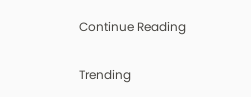Continue Reading

Trending